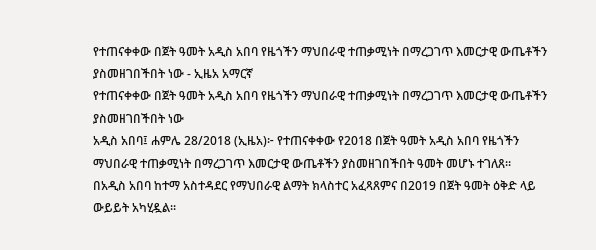የተጠናቀቀው በጀት ዓመት አዲስ አበባ የዜጎችን ማህበራዊ ተጠቃሚነት በማረጋገጥ እመርታዊ ውጤቶችን ያስመዘገበችበት ነው - ኢዜአ አማርኛ
የተጠናቀቀው በጀት ዓመት አዲስ አበባ የዜጎችን ማህበራዊ ተጠቃሚነት በማረጋገጥ እመርታዊ ውጤቶችን ያስመዘገበችበት ነው
አዲስ አበባ፤ ሐምሌ 28/2018 (ኢዜአ)፦ የተጠናቀቀው የ2018 በጀት ዓመት አዲስ አበባ የዜጎችን ማህበራዊ ተጠቃሚነት በማረጋገጥ እመርታዊ ውጤቶችን ያስመዘገበችበት ዓመት መሆኑ ተገለጸ።
በአዲስ አበባ ከተማ አስተዳደር የማህበራዊ ልማት ክላስተር አፈጻጸምና በ2019 በጀት ዓመት ዕቅድ ላይ ውይይት አካሂዷል።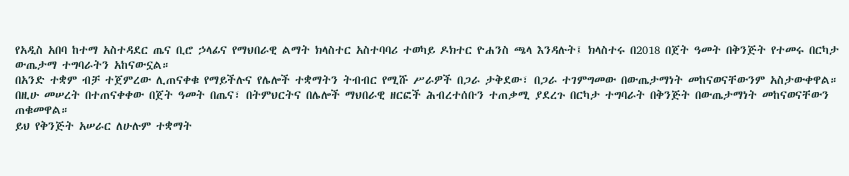የአዲስ አበባ ከተማ አስተዳደር ጤና ቢሮ ኃላፊና የማህበራዊ ልማት ክላስተር አስተባባሪ ተወካይ ዶክተር ዮሐንስ ጫላ እንዳሉት፤ ክላስተሩ በ2018 በጀት ዓመት በቅንጅት የተመሩ በርካታ ውጤታማ ተግባራትን አከናውኗል።
በአንድ ተቋም ብቻ ተጀምረው ሊጠናቀቁ የማይችሉና የሌሎች ተቋማትን ትብብር የሚሹ ሥራዎች በጋራ ታቅደው፣ በጋራ ተገምግመው በውጤታማነት መከናወናቸውንም አስታውቀዋል።
በዚሁ መሠረት በተጠናቀቀው በጀት ዓመት በጤና፣ በትምህርትና በሌሎች ማህበራዊ ዘርፎች ሕብረተሰቡን ተጠቃሚ ያደረጉ በርካታ ተግባራት በቅንጅት በውጤታማነት መከናወናቸውን ጠቁመዋል።
ይህ የቅንጅት አሠራር ለሁሉም ተቋማት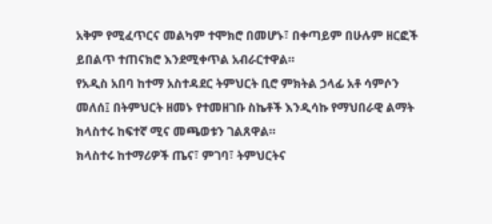አቅም የሚፈጥርና መልካም ተሞክሮ በመሆኑ፣ በቀጣይም በሁሉም ዘርፎች ይበልጥ ተጠናክሮ እንደሚቀጥል አብራርተዋል።
የአዲስ አበባ ከተማ አስተዳደር ትምህርት ቢሮ ምክትል ኃላፊ አቶ ሳምሶን መለሰ፤ በትምህርት ዘመኑ የተመዘገቡ ስኬቶች እንዲሳኩ የማህበራዊ ልማት ክላስተሩ ከፍተኛ ሚና መጫወቱን ገልጸዋል።
ክላስተሩ ከተማሪዎች ጤና፣ ምገባ፣ ትምህርትና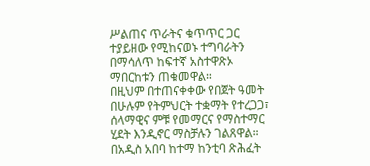ሥልጠና ጥራትና ቁጥጥር ጋር ተያይዘው የሚከናወኑ ተግባራትን በማሳለጥ ከፍተኛ አስተዋጽኦ ማበርከቱን ጠቁመዋል።
በዚህም በተጠናቀቀው የበጀት ዓመት በሁሉም የትምህርት ተቋማት የተረጋጋ፣ ሰላማዊና ምቹ የመማርና የማስተማር ሂደት እንዲኖር ማስቻሉን ገልጸዋል።
በአዲስ አበባ ከተማ ከንቲባ ጽሕፈት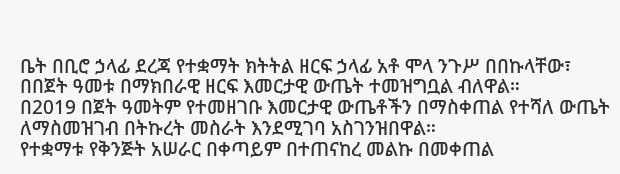ቤት በቢሮ ኃላፊ ደረጃ የተቋማት ክትትል ዘርፍ ኃላፊ አቶ ሞላ ንጉሥ በበኩላቸው፣ በበጀት ዓመቱ በማክበራዊ ዘርፍ እመርታዊ ውጤት ተመዝግቧል ብለዋል።
በ2019 በጀት ዓመትም የተመዘገቡ እመርታዊ ውጤቶችን በማስቀጠል የተሻለ ውጤት ለማስመዝገብ በትኩረት መስራት እንደሚገባ አስገንዝበዋል።
የተቋማቱ የቅንጅት አሠራር በቀጣይም በተጠናከረ መልኩ በመቀጠል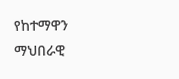የከተማዋን ማህበራዊ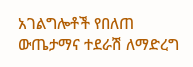አገልግሎቶች የበለጠ ውጤታማና ተደራሽ ለማድረግ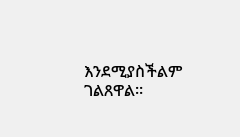እንደሚያስችልም ገልጸዋል።